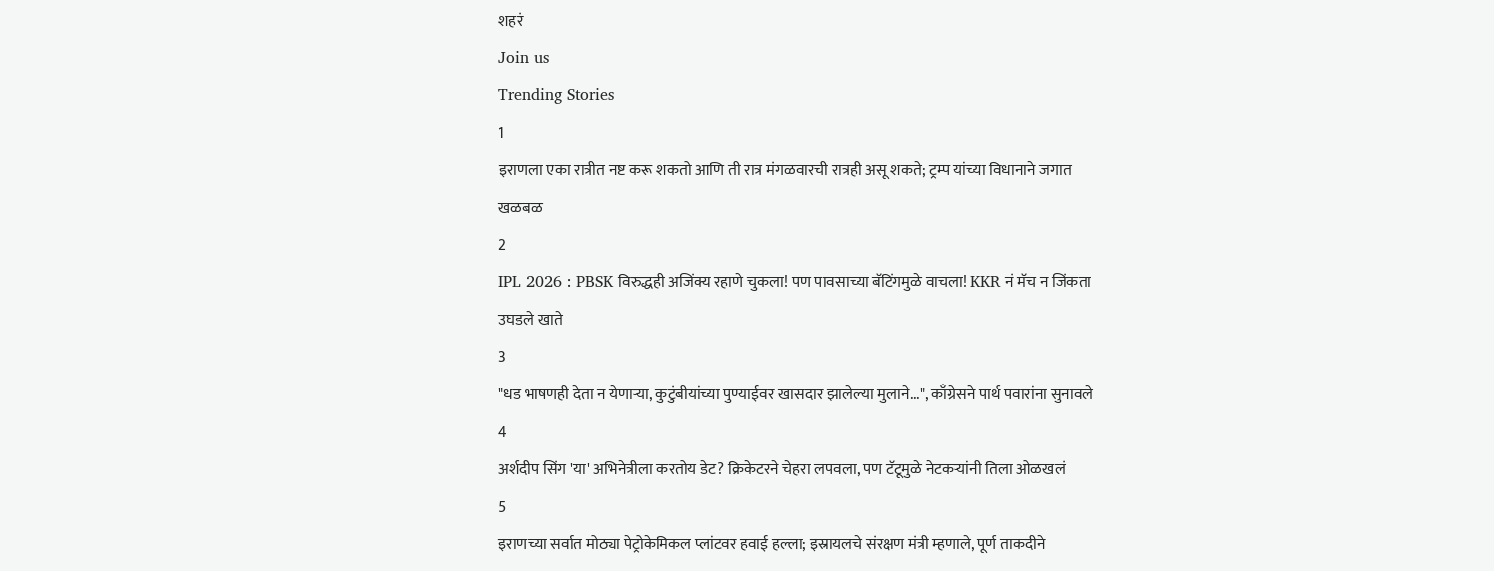शहरं
Join us
Trending Stories
1
इराणला एका रात्रीत नष्ट करू शकतो आणि ती रात्र मंगळवारची रात्रही असू शकते; ट्रम्प यांच्या विधानाने जगात खळबळ
2
IPL 2026 : PBSK विरुद्धही अजिंक्य रहाणे चुकला! पण पावसाच्या बॅटिंगमुळे वाचला! KKR नं मॅच न जिंकता उघडले खाते
3
"धड भाषणही देता न येणाऱ्या, कुटुंबीयांच्या पुण्याईवर खासदार झालेल्या मुलाने...", काँग्रेसने पार्थ पवारांना सुनावले
4
अर्शदीप सिंग 'या' अभिनेत्रीला करतोय डेट? क्रिकेटरने चेहरा लपवला, पण टॅटूमुळे नेटकऱ्यांनी तिला ओळखलं
5
इराणच्या सर्वात मोठ्या पेट्रोकेमिकल प्लांटवर हवाई हल्ला; इस्रायलचे संरक्षण मंत्री म्हणाले, पूर्ण ताकदीने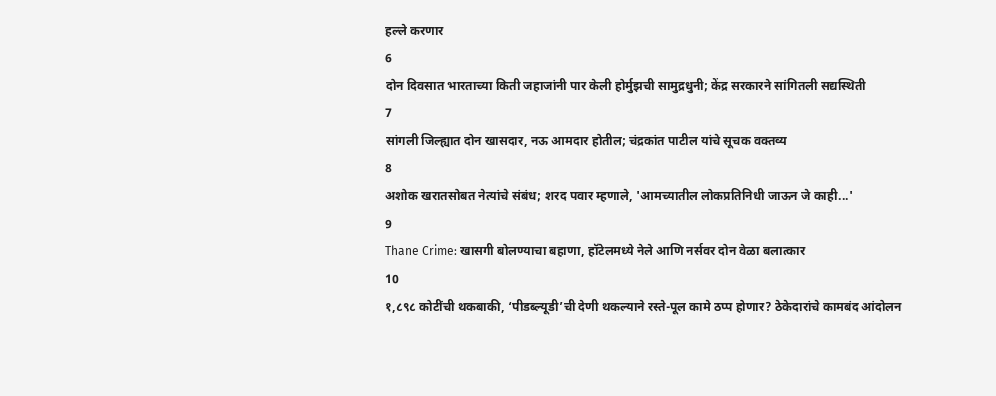हल्ले करणार
6
दोन दिवसात भारताच्या किती जहाजांनी पार केली होर्मुझची सामुद्रधुनी; केंद्र सरकारने सांगितली सद्यस्थिती
7
सांगली जिल्ह्यात दोन खासदार, नऊ आमदार होतील; चंद्रकांत पाटील यांचे सूचक वक्तव्य
8
अशोक खरातसोबत नेत्यांचे संबंध; शरद पवार म्हणाले, 'आमच्यातील लोकप्रतिनिधी जाऊन जे काही...'
9
Thane Crime: खासगी बोलण्याचा बहाणा, हॉटेलमध्ये नेले आणि नर्सवर दोन वेळा बलात्कार
10
१,८९८ कोटींची थकबाकी, ‘पीडब्ल्यूडी’ची देणी थकल्याने रस्ते-पूल कामे ठप्प होणार? ठेकेदारांचे कामबंद आंदोलन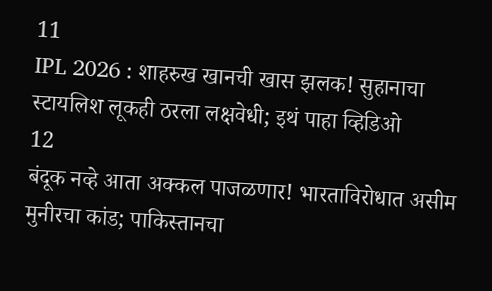11
IPL 2026 : शाहरुख खानची खास झलक! सुहानाचा स्टायलिश लूकही ठरला लक्षवेधी; इथं पाहा व्हिडिओ
12
बंदूक नव्हे आता अक्कल पाजळणार! भारताविरोधात असीम मुनीरचा कांड; पाकिस्तानचा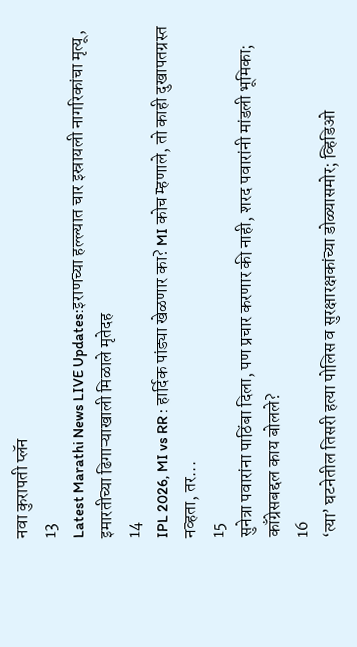नवा कुरापती प्लॅन
13
Latest Marathi News LIVE Updates:इराणच्या हल्ल्यात चार इस्रायली नागरिकांचा मृत्यू, इमारतीच्या ढिगाऱ्याखाली मिळाले मृतेदह
14
IPL 2026, MI vs RR : हार्दिक पांड्या खेळणार का? MI कोच म्हणाले, तो काही दुखापतग्रस्त नव्हता, तर...
15
सुनेत्रा पवारांना पाठिंबा दिला, पण प्रचार करणार की नाही, शरद पवारांनी मांडली भूमिका; काँग्रेसबद्दल काय बोलले?
16
‘त्या’ घटनेतील तिसरी हत्या पोलिस व सुरक्षारक्षकांच्या डोळ्यासमोर; व्हिडिओ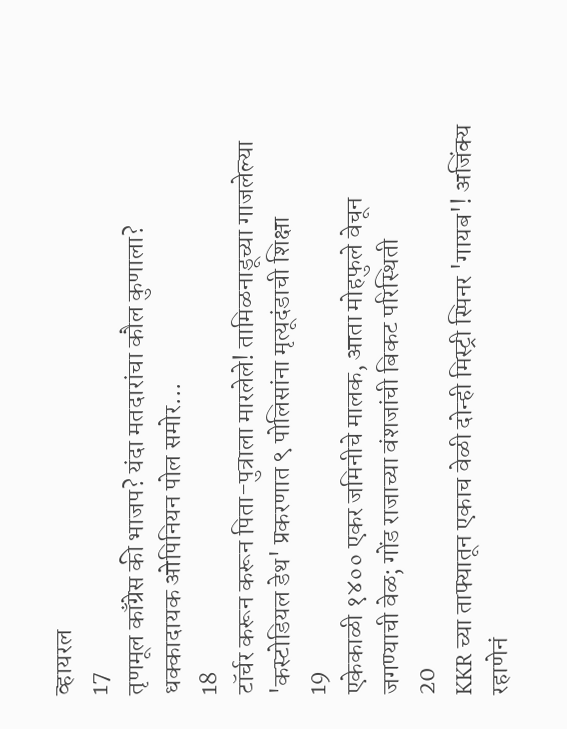व्हायरल
17
तृणमूल काँग्रेस की भाजप? यंदा मतदारांचा कौल कुणाला? धक्कादायक ओपिनियन पोल समोर...
18
टॉर्चर करून करून पिता-पुत्राला मारलेले! तामिळनाडूच्या गाजलेल्या 'कस्टोडियल डेथ' प्रकरणात ९ पोलिसांना मृत्यूदंडाची शिक्षा
19
एकेकाळी १४०० एकर जमिनीचे मालक, आता मोहफुले वेचून जगण्याची वेळ; गोंड राजाच्या वंशजांची बिकट परिस्थिती
20
KKR च्या ताफ्यातून एकाच वेळी दोन्ही मिस्ट्री स्पिनर 'गायब'! अजिंक्य रहाणेनं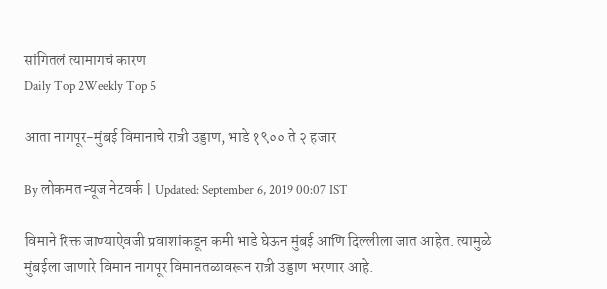सांगितलं त्यामागचं कारण
Daily Top 2Weekly Top 5

आता नागपूर-मुंबई विमानाचे रात्री उड्डाण, भाडे १९०० ते २ हजार

By लोकमत न्यूज नेटवर्क | Updated: September 6, 2019 00:07 IST

विमाने रिक्त जाण्याऐवजी प्रवाशांकडून कमी भाडे घेऊन मुंबई आणि दिल्लीला जात आहेत. त्यामुळे मुंबईला जाणारे विमान नागपूर विमानतळावरून रात्री उड्डाण भरणार आहे.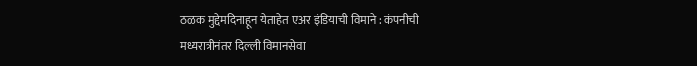ठळक मुद्देमदिनाहून येताहेत एअर इंडियाची विमाने : कंपनीची मध्यरात्रीनंतर दिल्ली विमानसेवा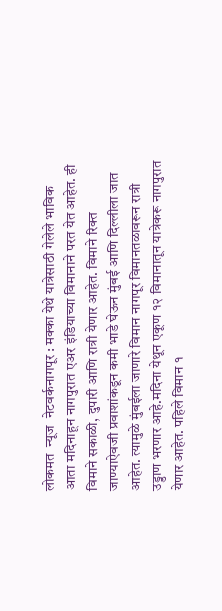लोकमत  न्यूज  नेटवर्कनागपूर : मक्का येथे यात्रेसाठी गेलेले भाविक आता मदिनाहून नागपुरात एअर इंडियाच्या विमानाने परत येत आहेत. ही विमाने सकाळी, दुपारी आणि रात्री येणार आहेत. विमाने रिक्त जाण्याऐवजी प्रवाशांकडून कमी भाडे घेऊन मुंबई आणि दिल्लीला जात आहेत. त्यामुळे मुंबईला जाणारे विमान नागपूर विमानतळावरून रात्री उड्डाण भरणार आहे.मदिना येथून एकूण १२ विमानातून यात्रेकरू नागपुरात येणार आहेत. पहिले विमान १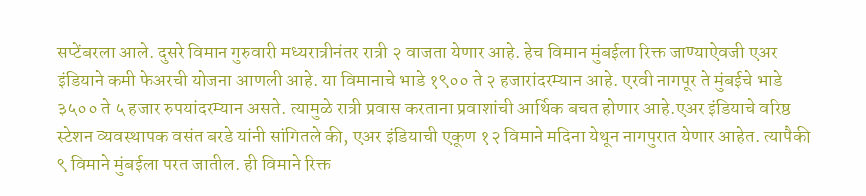सप्टेंबरला आले. दुसरे विमान गुरुवारी मध्यरात्रीनंतर रात्री २ वाजता येणार आहे. हेच विमान मुंबईला रिक्त जाण्याऐवजी एअर इंडियाने कमी फेअरची योजना आणली आहे. या विमानाचे भाडे १९०० ते २ हजारांदरम्यान आहे. एरवी नागपूर ते मुंबईचे भाडे ३५०० ते ५ हजार रुपयांदरम्यान असते. त्यामुळे रात्री प्रवास करताना प्रवाशांची आर्थिक बचत होणार आहे.एअर इंडियाचे वरिष्ठ स्टेशन व्यवस्थापक वसंत बरडे यांनी सांगितले की, एअर इंडियाची एकूण १२ विमाने मदिना येथून नागपुरात येणार आहेत. त्यापैकी ९ विमाने मुंबईला परत जातील. ही विमाने रिक्त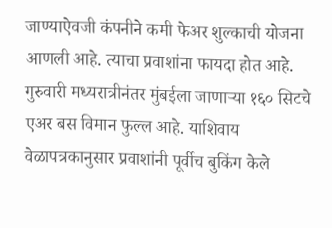जाण्याऐवजी कंपनीने कमी फेअर शुल्काची योजना आणली आहे. त्याचा प्रवाशांना फायदा होत आहे. गुरुवारी मध्यरात्रीनंतर मुंबईला जाणाऱ्या १६० सिटचे एअर बस विमान फुल्ल आहे. याशिवाय वेळापत्रकानुसार प्रवाशांनी पूर्वीच बुकिंग केले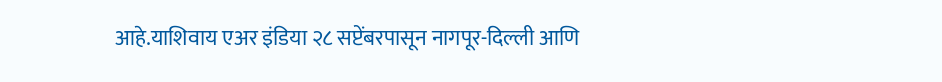आहे.याशिवाय एअर इंडिया २८ सप्टेंबरपासून नागपूर-दिल्ली आणि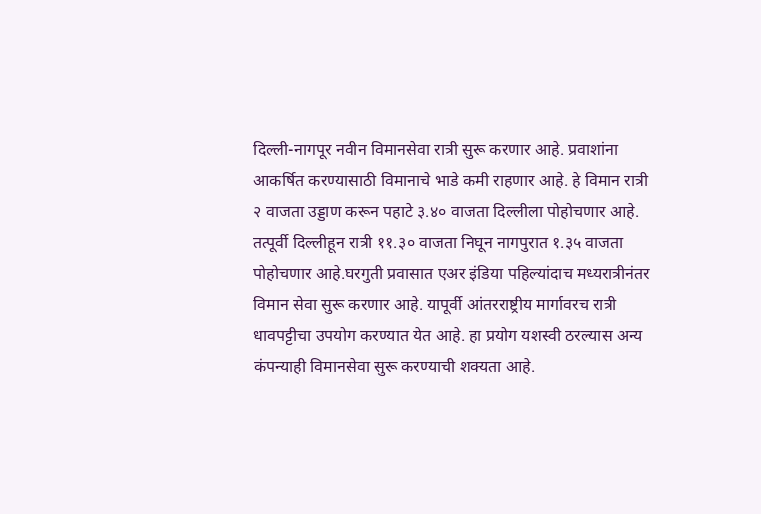दिल्ली-नागपूर नवीन विमानसेवा रात्री सुरू करणार आहे. प्रवाशांना आकर्षित करण्यासाठी विमानाचे भाडे कमी राहणार आहे. हे विमान रात्री २ वाजता उड्डाण करून पहाटे ३.४० वाजता दिल्लीला पोहोचणार आहे. तत्पूर्वी दिल्लीहून रात्री ११.३० वाजता निघून नागपुरात १.३५ वाजता पोहोचणार आहे.घरगुती प्रवासात एअर इंडिया पहिल्यांदाच मध्यरात्रीनंतर विमान सेवा सुरू करणार आहे. यापूर्वी आंतरराष्ट्रीय मार्गावरच रात्री धावपट्टीचा उपयोग करण्यात येत आहे. हा प्रयोग यशस्वी ठरल्यास अन्य कंपन्याही विमानसेवा सुरू करण्याची शक्यता आहे.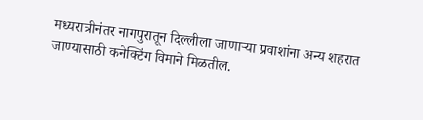मध्यरात्रीनंतर नागपुरातून दिल्लीला जाणाऱ्या प्रवाशांना अन्य शहरात जाण्यासाठी कनेक्टिंग विमाने मिळतील.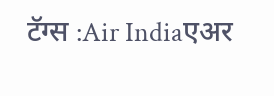टॅग्स :Air Indiaएअर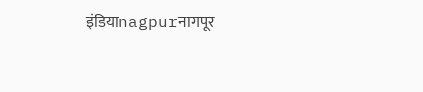इंडियाnagpurनागपूर